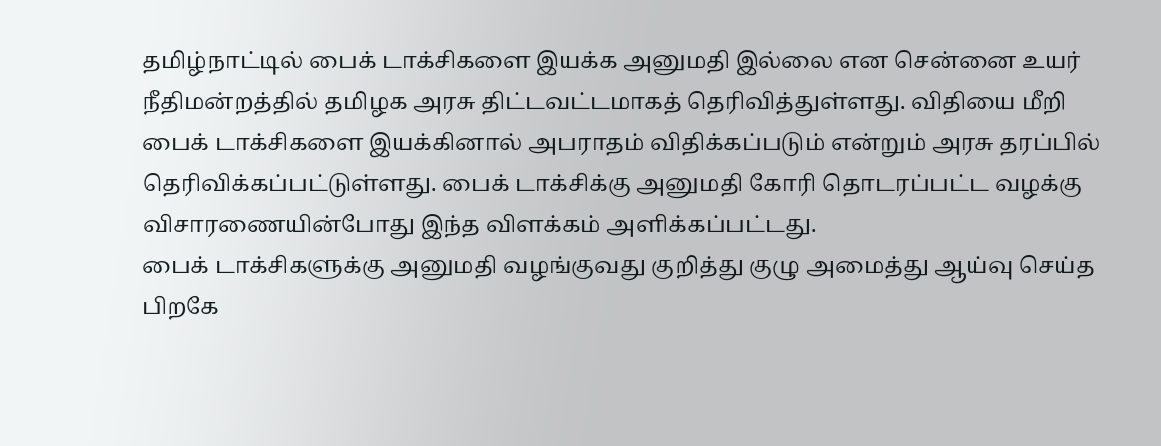தமிழ்நாட்டில் பைக் டாக்சிகளை இயக்க அனுமதி இல்லை என சென்னை உயர் நீதிமன்றத்தில் தமிழக அரசு திட்டவட்டமாகத் தெரிவித்துள்ளது. விதியை மீறி பைக் டாக்சிகளை இயக்கினால் அபராதம் விதிக்கப்படும் என்றும் அரசு தரப்பில் தெரிவிக்கப்பட்டுள்ளது. பைக் டாக்சிக்கு அனுமதி கோரி தொடரப்பட்ட வழக்கு விசாரணையின்போது இந்த விளக்கம் அளிக்கப்பட்டது.
பைக் டாக்சிகளுக்கு அனுமதி வழங்குவது குறித்து குழு அமைத்து ஆய்வு செய்த பிறகே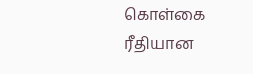கொள்கை ரீதியான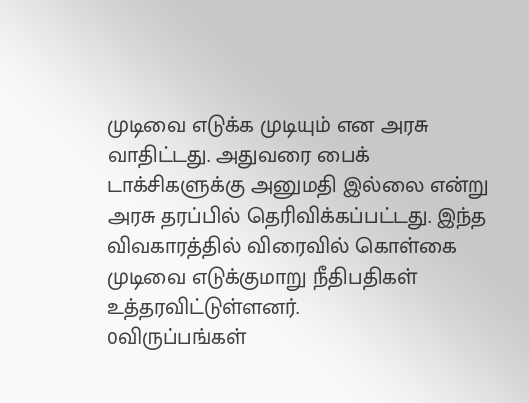முடிவை எடுக்க முடியும் என அரசு வாதிட்டது. அதுவரை பைக் டாக்சிகளுக்கு அனுமதி இல்லை என்று அரசு தரப்பில் தெரிவிக்கப்பட்டது. இந்த விவகாரத்தில் விரைவில் கொள்கை முடிவை எடுக்குமாறு நீதிபதிகள் உத்தரவிட்டுள்ளனர்.
0விருப்பங்கள்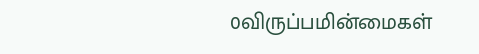0விருப்பமின்மைகள்